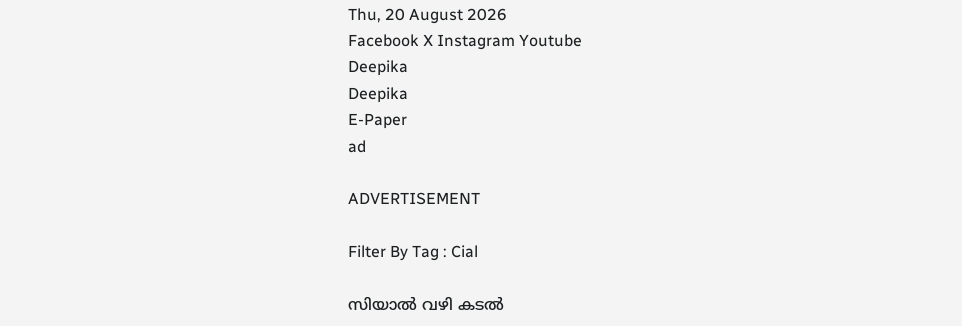Thu, 20 August 2026
Facebook X Instagram Youtube
Deepika
Deepika
E-Paper
ad

ADVERTISEMENT

Filter By Tag : Cial

സിയാൽ വഴി കടൽ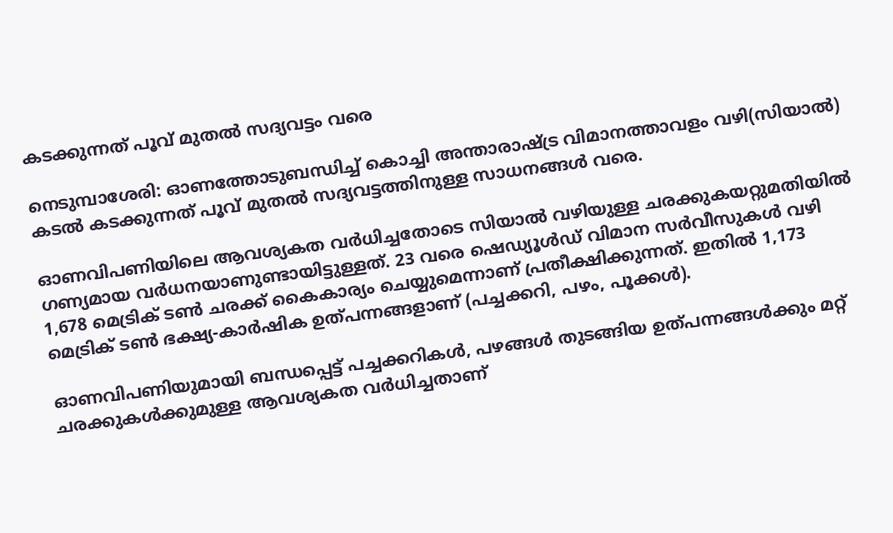കടക്കുന്നത് പൂവ് മുതൽ സദ്യവട്ടം വരെ

നെടുമ്പാശേരി: ഓണത്തോടുബന്ധിച്ച് കൊച്ചി അന്താരാഷ്‌ട്ര വിമാനത്താവളം വഴി(സിയാല്‍) കടല്‍ കടക്കുന്നത് പൂവ് മുതല്‍ സദ്യവട്ടത്തിനുള്ള സാധനങ്ങള്‍ വരെ.

ഓണവിപണിയിലെ ആവശ്യകത വര്‍ധിച്ചതോടെ സിയാല്‍ വഴിയുള്ള ചരക്കുകയറ്റുമതിയില്‍ ഗണ്യമായ വര്‍ധനയാണുണ്ടായിട്ടുള്ളത്. 23 വരെ ഷെഡ്യൂള്‍ഡ് വിമാന സര്‍വീസുകള്‍ വഴി 1,678 മെട്രിക് ടണ്‍ ചരക്ക് കൈകാര്യം ചെയ്യുമെന്നാണ് പ്രതീക്ഷിക്കുന്നത്. ഇതില്‍ 1,173 മെട്രിക് ടണ്‍ ഭക്ഷ്യ-കാര്‍ഷിക ഉത്പന്നങ്ങളാണ് (പച്ചക്കറി, പഴം, പൂക്കള്‍).

ഓണവിപണിയുമായി ബന്ധപ്പെട്ട് പച്ചക്കറികള്‍, പഴങ്ങള്‍ തുടങ്ങിയ ഉത്പന്നങ്ങള്‍ക്കും മറ്റ് ചരക്കുകള്‍ക്കുമുള്ള ആവശ്യകത വര്‍ധിച്ചതാണ്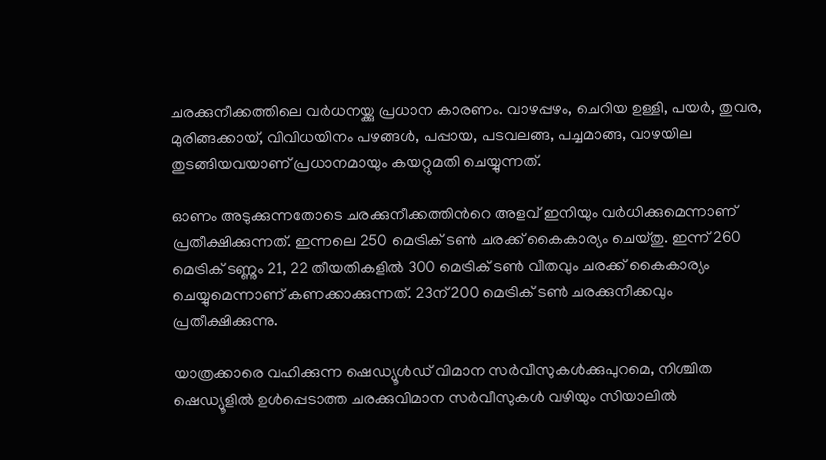ചരക്കുനീക്കത്തിലെ വര്‍ധനയ്ക്കു പ്രധാന കാരണം. വാഴപ്പഴം, ചെറിയ ഉള്ളി, പയര്‍, തുവര, മുരിങ്ങക്കായ്, വിവിധയിനം പഴങ്ങള്‍, പപ്പായ, പടവലങ്ങ, പച്ചമാങ്ങ, വാഴയില തുടങ്ങിയവയാണ് പ്രധാനമായും കയറ്റുമതി ചെയ്യുന്നത്.

ഓണം അടുക്കുന്നതോടെ ചരക്കുനീക്കത്തിന്‍റെ അളവ് ഇനിയും വര്‍ധിക്കുമെന്നാണ് പ്രതീക്ഷിക്കുന്നത്. ഇന്നലെ 250 മെട്രിക് ടണ്‍ ചരക്ക് കൈകാര്യം ചെയ്തു. ഇന്ന് 260 മെട്രിക് ടണ്ണും 21, 22 തീയതികളില്‍ 300 മെട്രിക് ടണ്‍ വീതവും ചരക്ക് കൈകാര്യം ചെയ്യുമെന്നാണ് കണക്കാക്കുന്നത്. 23ന് 200 മെട്രിക് ടണ്‍ ചരക്കുനീക്കവും പ്രതീക്ഷിക്കുന്നു.

യാത്രക്കാരെ വഹിക്കുന്ന ഷെഡ്യൂള്‍ഡ് വിമാന സര്‍വീസുകള്‍ക്കുപുറമെ, നിശ്ചിത ഷെഡ്യൂളില്‍ ഉള്‍പ്പെടാത്ത ചരക്കുവിമാന സര്‍വീസുകള്‍ വഴിയും സിയാലില്‍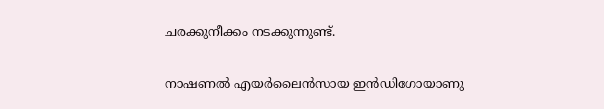ചരക്കുനീക്കം നടക്കുന്നുണ്ട്.

നാഷണല്‍ എയര്‍ലൈന്‍സായ ഇന്‍ഡിഗോയാണു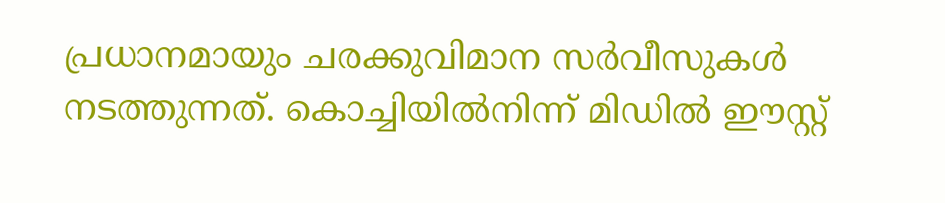പ്രധാനമായും ചരക്കുവിമാന സര്‍വീസുകള്‍ നടത്തുന്നത്. കൊച്ചിയില്‍നിന്ന് മിഡില്‍ ഈസ്റ്റ്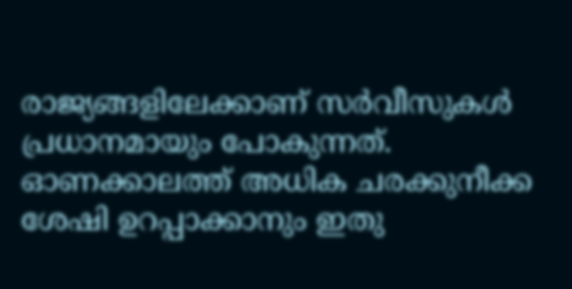രാജ്യങ്ങളിലേക്കാണ് സര്‍വീസുകള്‍ പ്രധാനമായും പോകുന്നത്. ഓണക്കാലത്ത് അധിക ചരക്കുനീക്ക ശേഷി ഉറപ്പാക്കാനും ഇതു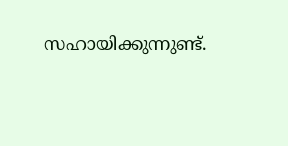സഹായിക്കുന്നുണ്ട്.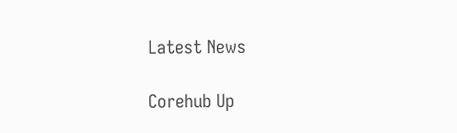Latest News

Corehub Up